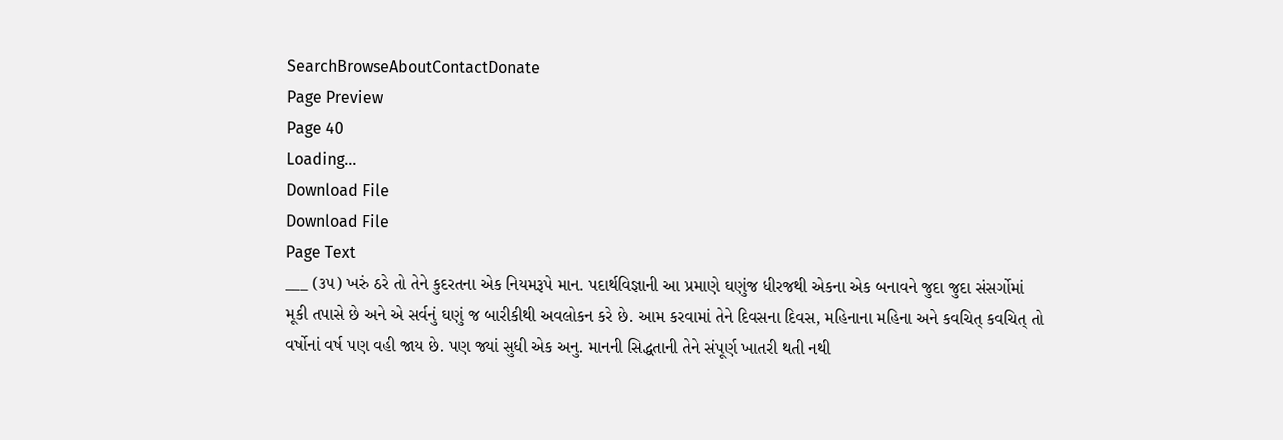SearchBrowseAboutContactDonate
Page Preview
Page 40
Loading...
Download File
Download File
Page Text
___ (૩૫) ખરું ઠરે તો તેને કુદરતના એક નિયમરૂપે માન. પદાર્થવિજ્ઞાની આ પ્રમાણે ઘણુંજ ધીરજથી એકના એક બનાવને જુદા જુદા સંસર્ગોમાં મૂકી તપાસે છે અને એ સર્વનું ઘણું જ બારીકીથી અવલોકન કરે છે. આમ કરવામાં તેને દિવસના દિવસ, મહિનાના મહિના અને કવચિત્ કવચિત્ તો વર્ષોનાં વર્ષ પણ વહી જાય છે. પણ જ્યાં સુધી એક અનુ. માનની સિદ્ધતાની તેને સંપૂર્ણ ખાતરી થતી નથી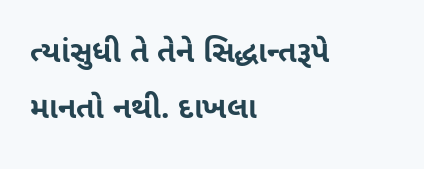ત્યાંસુધી તે તેને સિદ્ધાન્તરૂપે માનતો નથી. દાખલા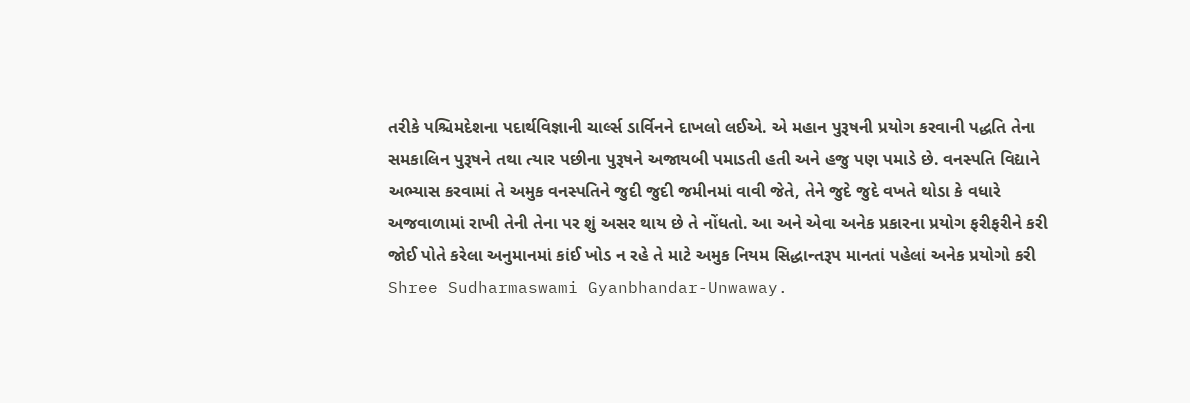તરીકે પશ્ચિમદેશના પદાર્થવિજ્ઞાની ચાર્લ્સ ડાર્વિનને દાખલો લઈએ. એ મહાન પુરૂષની પ્રયોગ કરવાની પદ્ધતિ તેના સમકાલિન પુરૂષને તથા ત્યાર પછીના પુરૂષને અજાયબી પમાડતી હતી અને હજુ પણ પમાડે છે. વનસ્પતિ વિદ્યાને અભ્યાસ કરવામાં તે અમુક વનસ્પતિને જુદી જુદી જમીનમાં વાવી જેતે, તેને જુદે જુદે વખતે થોડા કે વધારે અજવાળામાં રાખી તેની તેના પર શું અસર થાય છે તે નોંધતો. આ અને એવા અનેક પ્રકારના પ્રયોગ ફરીફરીને કરી જોઈ પોતે કરેલા અનુમાનમાં કાંઈ ખોડ ન રહે તે માટે અમુક નિયમ સિદ્ધાન્તરૂપ માનતાં પહેલાં અનેક પ્રયોગો કરી Shree Sudharmaswami Gyanbhandar-Unwaway.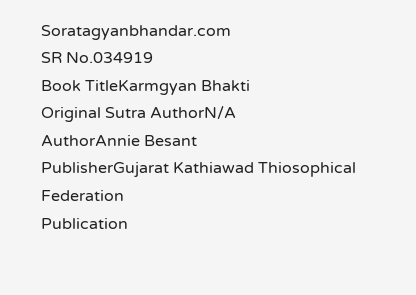Soratagyanbhandar.com
SR No.034919
Book TitleKarmgyan Bhakti
Original Sutra AuthorN/A
AuthorAnnie Besant
PublisherGujarat Kathiawad Thiosophical Federation
Publication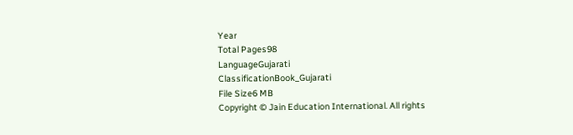Year
Total Pages98
LanguageGujarati
ClassificationBook_Gujarati
File Size6 MB
Copyright © Jain Education International. All rights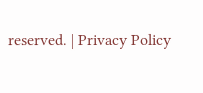reserved. | Privacy Policy